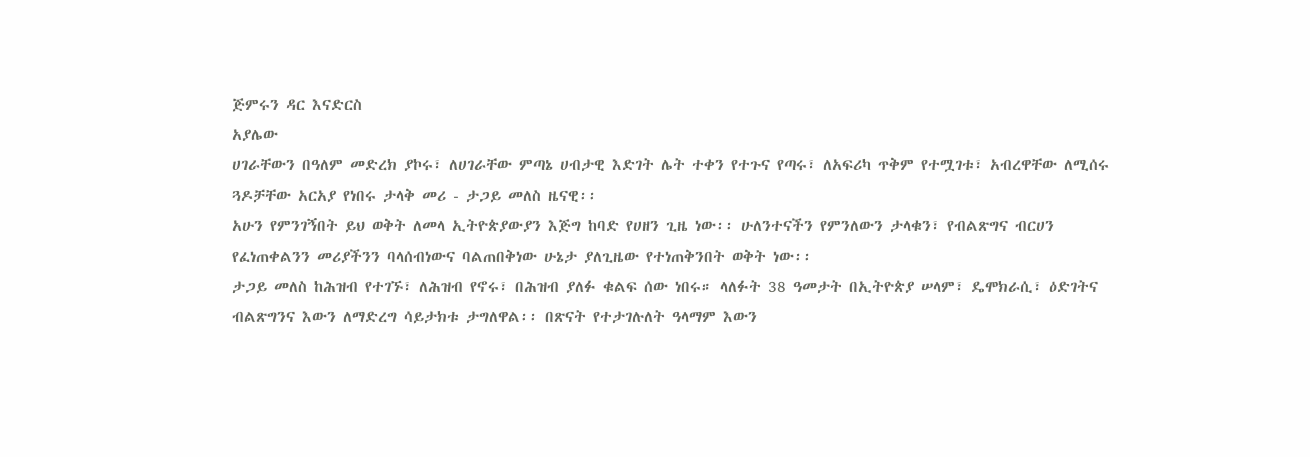ጅምሩን ዳር እናድርስ
አያሌው
ሀገራቸውን በዓለም መድረክ ያኮሩ፣ ለሀገራቸው ምጣኔ ሀብታዊ እድገት ሌት ተቀን የተጉና የጣሩ፣ ለአፍሪካ ጥቅም የተሟገቱ፣ አብረዋቸው ለሚሰሩ ጓዶቻቸው አርአያ የነበሩ ታላቅ መሪ - ታጋይ መለስ ዜናዊ፡፡
አሁን የምንገኝበት ይህ ወቅት ለመላ ኢትዮጵያውያን እጅግ ከባድ የሀዘን ጊዜ ነው፡፡ ሁለንተናችን የምንለውን ታላቁን፣ የብልጽግና ብርሀን የፈነጠቀልንን መሪያችንን ባላሰብነውና ባልጠበቅነው ሁኔታ ያለጊዜው የተነጠቅንበት ወቅት ነው፡፡
ታጋይ መለስ ከሕዝብ የተገኙ፣ ለሕዝብ የኖሩ፣ በሕዝብ ያለፉ ቁልፍ ሰው ነበሩ። ላለፉት 38 ዓመታት በኢትዮጵያ ሠላም፣ ዴሞክራሲ፣ ዕድገትና ብልጽግንና እውን ለማድረግ ሳይታክቱ ታግለዋል፡፡ በጽናት የተታገሉለት ዓላማም እውን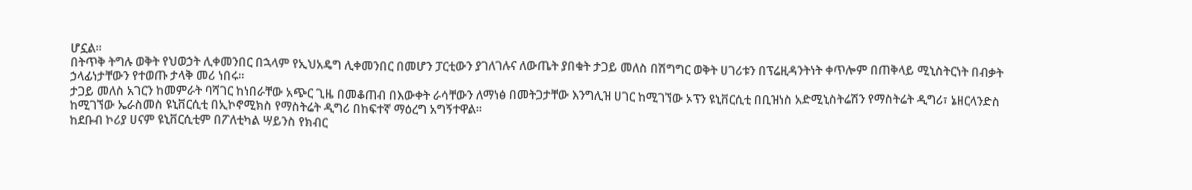ሆኗል፡፡
በትጥቅ ትግሉ ወቅት የህወኃት ሊቀመንበር በኋላም የኢህአዴግ ሊቀመንበር በመሆን ፓርቲውን ያገለገሉና ለውጤት ያበቁት ታጋይ መለስ በሽግግር ወቅት ሀገሪቱን በፕሬዚዳንትነት ቀጥሎም በጠቅላይ ሚኒስትርነት በብቃት ኃላፊነታቸውን የተወጡ ታላቅ መሪ ነበሩ።
ታጋይ መለስ አገርን ከመምራት ባሻገር ከነበራቸው አጭር ጊዜ በመቆጠብ በእውቀት ራሳቸውን ለማነፅ በመትጋታቸው እንግሊዝ ሀገር ከሚገኘው ኦፕን ዩኒቨርሲቲ በቢዝነስ አድሚኒስትሬሽን የማስትሬት ዲግሪ፣ ኔዘርላንድስ ከሚገኘው ኤራስመስ ዩኒቨርሲቲ በኢኮኖሚክስ የማስትሬት ዲግሪ በከፍተኛ ማዕረግ አግኝተዋል፡፡
ከደቡብ ኮሪያ ሀናም ዩኒቨርሲቲም በፖለቲካል ሣይንስ የክብር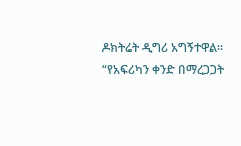ዶክትሬት ዲግሪ አግኝተዋል፡፡
“የአፍሪካን ቀንድ በማረጋጋት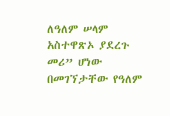ለዓለም ሠላም አስተዋጽኦ ያደረጉ መሪ” ሆነው በመገኘታቸው የዓለም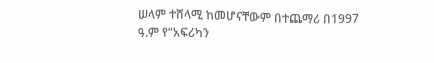ሠላም ተሸላሚ ከመሆናቸውም በተጨማሪ በ1997 ዓ.ም የ“አፍሪካን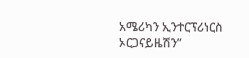አሜሪካን ኢንተርፕሪነርስ ኦርጋናይዜሽን”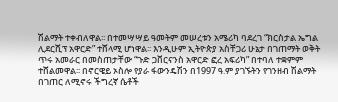ሽልማት ተቀብለዋል፡፡ በተመሣሣይ ዓመትም መሠረቱን አሜሪካ ባደረገ “ክርስታል ኤግል ሊደርሺፕ አዋርድ” ተሸላሚ ሆነዋል፡፡ እንዲሁም ኢትዮጵያ አስቸጋሪ ሁኔታ በገጠማት ወቅት ጥሩ አመራር በመስጠታቸው “ጉድ ጋቨርናንስ አዋርድ ፎረ አፍሪካ” በተባለ ተቋምም ተሸልመዋል፡፡ በኖርዌይ ኦስሎ የያራ ፋውንዴሽን በ1997 ዓ.ም ያገኙትን የገንዘብ ሽልማት በገጠር ለሚኖሩ ችግረኛ ሴቶች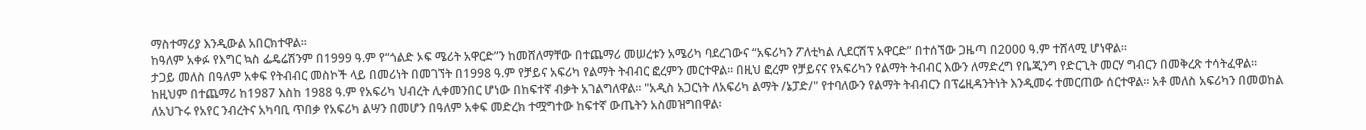ማስተማሪያ እንዲውል አበርክተዋል፡፡
ከዓለም አቀፉ የእግር ኳስ ፌዴሬሽንም በ1999 ዓ.ም የ“ጎልድ ኦፍ ሜሪት አዋርድ”ን ከመሸለማቸው በተጨማሪ መሠረቱን አሜሪካ ባደረገውና “አፍሪካን ፖለቲካል ሊደርሽፕ አዋርድ” በተሰኘው ጋዜጣ በ2000 ዓ.ም ተሸላሚ ሆነዋል፡፡
ታጋይ መለስ በዓለም አቀፍ የትብብር መስኮች ላይ በመሪነት በመገኘት በ1998 ዓ.ም የቻይና አፍሪካ የልማት ትብብር ፎረምን መርተዋል፡፡ በዚህ ፎረም የቻይናና የአፍሪካን የልማት ትብብር እውን ለማድረግ የቤጂንግ የድርጊት መርሃ ግብርን በመቅረጽ ተሳትፈዋል፡፡
ከዚህም በተጨማሪ ከ1987 እስከ 1988 ዓ.ም የአፍሪካ ህብረት ሊቀመንበር ሆነው በከፍተኛ ብቃት አገልግለዋል፡፡ "አዲስ አጋርነት ለአፍሪካ ልማት /ኔፓድ/" የተባለውን የልማት ትብብርን በፕሬዚዳንትነት እንዲመሩ ተመርጠው ሰርተዋል፡፡ አቶ መለስ አፍሪካን በመወከል ለአህጉሩ የአየር ንብረትና አካባቢ ጥበቃ የአፍሪካ ልሣን በመሆን በዓለም አቀፍ መድረክ ተሟግተው ከፍተኛ ውጤትን አስመዝግበዋል፡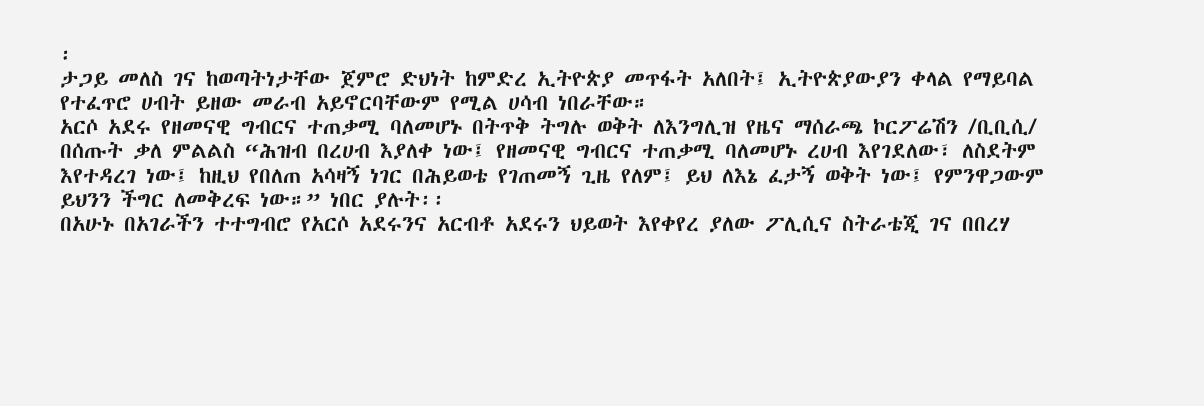፡
ታጋይ መለስ ገና ከወጣትነታቸው ጀምሮ ድህነት ከምድረ ኢትዮጵያ መጥፋት አለበት፤ ኢትዮጵያውያን ቀላል የማይባል የተፈጥሮ ሀብት ይዘው መራብ አይኖርባቸውም የሚል ሀሳብ ነበራቸው።
አርሶ አደሩ የዘመናዊ ግብርና ተጠቃሚ ባለመሆኑ በትጥቅ ትግሉ ወቅት ለእንግሊዝ የዜና ማሰራጫ ኮርፖሬሽን /ቢቢሲ/ በሰጡት ቃለ ምልልስ “ሕዝብ በረሀብ እያለቀ ነው፤ የዘመናዊ ግብርና ተጠቃሚ ባለመሆኑ ረሀብ እየገደለው፣ ለስደትም እየተዳረገ ነው፤ ከዚህ የበለጠ አሳዛኝ ነገር በሕይወቴ የገጠመኝ ጊዜ የለም፤ ይህ ለእኔ ፈታኝ ወቅት ነው፤ የምንዋጋውም ይህንን ችግር ለመቅረፍ ነው።” ነበር ያሉት፡፡
በአሁኑ በአገራችን ተተግብሮ የአርሶ አደሩንና አርብቶ አደሩን ህይወት እየቀየረ ያለው ፖሊሲና ስትራቴጂ ገና በበረሃ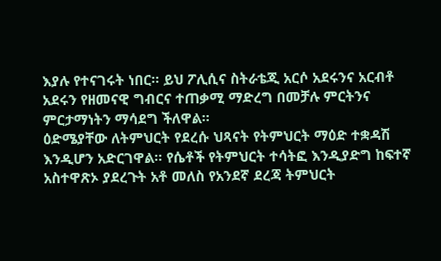እያሉ የተናገሩት ነበር፡፡ ይህ ፖሊሲና ስትራቴጂ አርሶ አደሩንና አርብቶ አደሩን የዘመናዊ ግብርና ተጠቃሚ ማድረግ በመቻሉ ምርትንና ምርታማነትን ማሳደግ ችለዋል።
ዕድሜያቸው ለትምህርት የደረሱ ህጻናት የትምህርት ማዕድ ተቋዳሽ እንዲሆን አድርገዋል። የሴቶች የትምህርት ተሳትፎ እንዲያድግ ከፍተኛ አስተዋጽኦ ያደረጉት አቶ መለስ የአንደኛ ደረጃ ትምህርት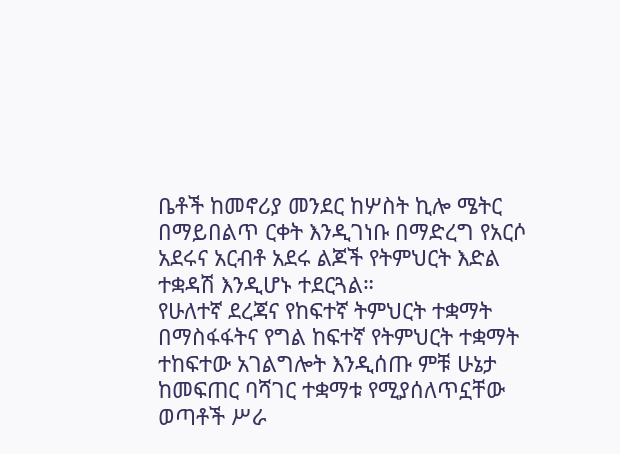ቤቶች ከመኖሪያ መንደር ከሦስት ኪሎ ሜትር በማይበልጥ ርቀት እንዲገነቡ በማድረግ የአርሶ አደሩና አርብቶ አደሩ ልጆች የትምህርት እድል ተቋዳሽ እንዲሆኑ ተደርጓል።
የሁለተኛ ደረጃና የከፍተኛ ትምህርት ተቋማት በማስፋፋትና የግል ከፍተኛ የትምህርት ተቋማት ተከፍተው አገልግሎት እንዲሰጡ ምቹ ሁኔታ ከመፍጠር ባሻገር ተቋማቱ የሚያሰለጥኗቸው ወጣቶች ሥራ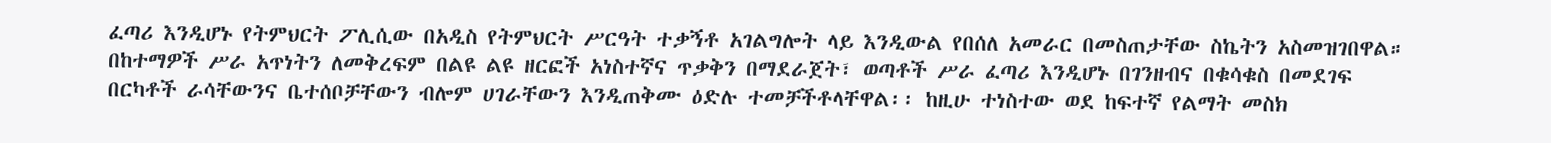ፈጣሪ እንዲሆኑ የትምህርት ፖሊሲው በአዲስ የትምህርት ሥርዓት ተቃኝቶ አገልግሎት ላይ እንዲውል የበሰለ አመራር በመስጠታቸው ስኬትን አስመዝገበዋል።
በከተማዎች ሥራ አጥነትን ለመቅረፍም በልዩ ልዩ ዘርፎች አነስተኛና ጥቃቅን በማደራጀት፣ ወጣቶች ሥራ ፈጣሪ እንዲሆኑ በገንዘብና በቁሳቁስ በመደገፍ በርካቶች ራሳቸውንና ቤተሰቦቻቸውን ብሎም ሀገራቸውን እንዲጠቅሙ ዕድሉ ተመቻችቶላቸዋል፡፡ ከዚሁ ተነስተው ወደ ከፍተኛ የልማት መስክ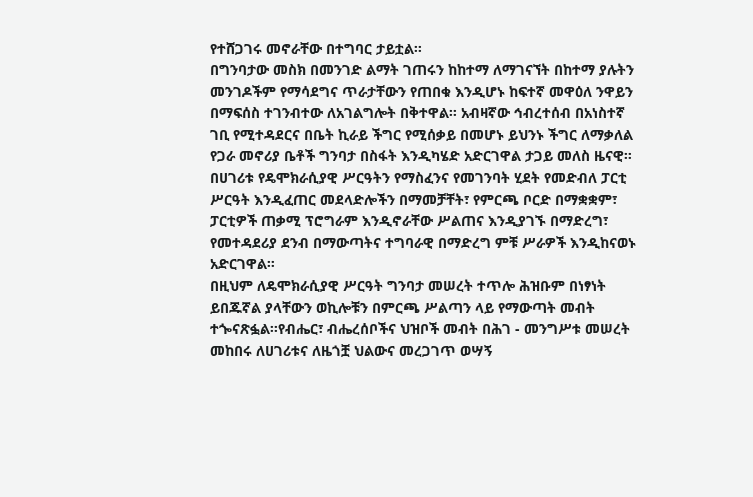የተሸጋገሩ መኖራቸው በተግባር ታይቷል፡፡
በግንባታው መስክ በመንገድ ልማት ገጠሩን ከከተማ ለማገናኘት በከተማ ያሉትን መንገዶችም የማሳደግና ጥራታቸውን የጠበቁ እንዲሆኑ ከፍተኛ መዋዕለ ንዋይን በማፍሰስ ተገንብተው ለአገልግሎት በቅተዋል፡፡ አብዛኛው ኅብረተሰብ በአነስተኛ ገቢ የሚተዳደርና በቤት ኪራይ ችግር የሚሰቃይ በመሆኑ ይህንኑ ችግር ለማቃለል የጋራ መኖሪያ ቤቶች ግንባታ በስፋት እንዲካሄድ አድርገዋል ታጋይ መለስ ዜናዊ።
በሀገሪቱ የዴሞክራሲያዊ ሥርዓትን የማስፈንና የመገንባት ሂደት የመድብለ ፓርቲ ሥርዓት እንዲፈጠር መደላድሎችን በማመቻቸት፣ የምርጫ ቦርድ በማቋቋም፣ ፓርቲዎች ጠቃሚ ፕሮግራም እንዲኖራቸው ሥልጠና እንዲያገኙ በማድረግ፣ የመተዳደሪያ ደንብ በማውጣትና ተግባራዊ በማድረግ ምቹ ሥራዎች እንዲከናወኑ አድርገዋል።
በዚህም ለዴሞክራሲያዊ ሥርዓት ግንባታ መሠረት ተጥሎ ሕዝቡም በነፃነት ይበጁኛል ያላቸውን ወኪሎቹን በምርጫ ሥልጣን ላይ የማውጣት መብት ተጐናጽፏል፡፡የብሔር፣ ብሔረሰቦችና ህዝቦች መብት በሕገ - መንግሥቱ መሠረት መከበሩ ለሀገሪቱና ለዜጎቿ ህልውና መረጋገጥ ወሣኝ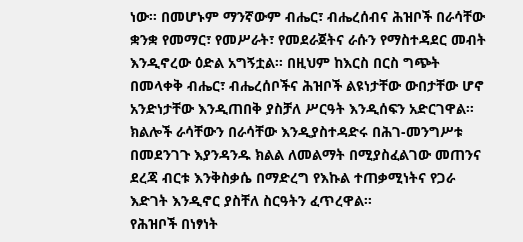ነው፡፡ በመሆኑም ማንኛውም ብሔር፣ ብሔረሰብና ሕዝቦች በራሳቸው ቋንቋ የመማር፣ የመሥራት፣ የመደራጀትና ራሱን የማስተዳደር መብት እንዲኖረው ዕድል አግኝቷል፡፡ በዚህም ከእርስ በርስ ግጭት በመላቀቅ ብሔር፣ ብሔረሰቦችና ሕዝቦች ልዩነታቸው ውበታቸው ሆኖ አንድነታቸው እንዲጠበቅ ያስቻለ ሥርዓት እንዲሰፍን አድርገዋል፡፡
ክልሎች ራሳቸውን በራሳቸው እንዲያስተዳድሩ በሕገ-መንግሥቱ በመደንገጉ እያንዳንዱ ክልል ለመልማት በሚያስፈልገው መጠንና ደረጃ ብርቱ እንቅስቃሴ በማድረግ የእኩል ተጠቃሚነትና የጋራ እድገት እንዲኖር ያስቸለ ስርዓትን ፈጥረዋል፡፡
የሕዝቦች በነፃነት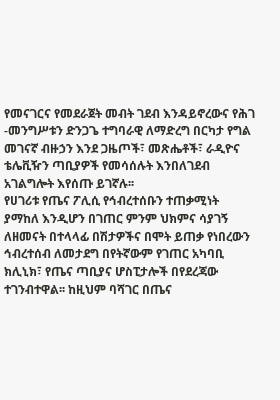የመናገርና የመደራጀት መብት ገደብ እንዳይኖረውና የሕገ -መንግሥቱን ድንጋጌ ተግባራዊ ለማድረግ በርካታ የግል መገናኛ ብዙኃን እንደ ጋዜጦች፣ መጽሔቶች፣ ራዲዮና ቴሌቪዥን ጣቢያዎች የመሳሰሉት እንበለገደብ አገልግሎት እየሰጡ ይገኛሉ፡፡
የሀገሪቱ የጤና ፖሊሲ የኅብረተሰቡን ተጠቃሚነት ያማከለ እንዲሆን በገጠር ምንም ህክምና ሳያገኝ ለዘመናት በተላላፊ በሽታዎችና በሞት ይጠቃ የነበረውን ኅብረተሰብ ለመታደግ በየትኛውም የገጠር አካባቢ ክሊኒክ፣ የጤና ጣቢያና ሆስፒታሎች በየደረጃው ተገንብተዋል፡፡ ከዚህም ባሻገር በጤና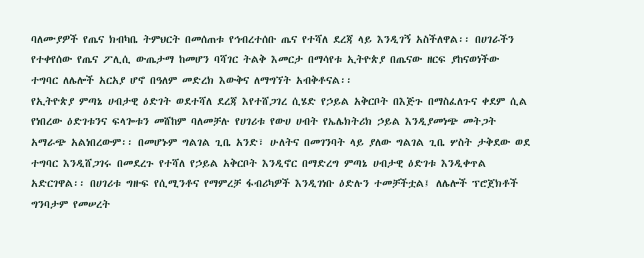ባለሙያዎች የጤና ክብካቤ ትምህርት በመሰጠቱ የኅብረተሰቡ ጤና የተሻለ ደረጃ ላይ እንዲገኝ አስችለዋል፡፡ በሀገራችን የተቀየሰው የጤና ፖሊሲ ውጤታማ ከመሆን ባሻገር ትልቅ እመርታ በማሳየቱ ኢትዮጵያ በጤናው ዘርፍ ያከናወነችው ተግባር ለሌሎች አርአያ ሆኖ በዓለም መድረክ እውቅና ለማግኘት አብቅቶናል፡፡
የኢትዮጵያ ምጣኔ ሀብታዊ ዕድገት ወደተሻለ ደረጃ እየተሸጋገረ ሲሄድ የኃይል አቅርቦት በእጅጉ በማስፈለጉና ቀደም ሲል የነበረው ዕድገቱንና ፍላጐቱን መሸከም ባለመቻሉ የሀገሪቱ የውሀ ሀብት የኤሌክትሪክ ኃይል እንዲያመነጭ መትጋት አማራጭ አልነበረውም፡፡ በመሆኑም ግልገል ጊቤ አንድ፣ ሁለትና በመገንባት ላይ ያለው ግልገል ጊቤ ሦስት ታቅደው ወደ ተግባር እንዲሸጋገሩ በመደረጉ የተሻለ የኃይል አቅርቦት እንዲኖር በማድረግ ምጣኔ ሀብታዊ ዕድገቱ እንዲቀጥል አድርገዋል፡፡ በሀገሪቱ ግዙፍ የሲሚንቶና የማምረቻ ፋብሪካዎች እንዲገነቡ ዕድሉን ተመቻችቷል፤ ለሌሎች ፕሮጀክቶች ግንባታም የመሠረት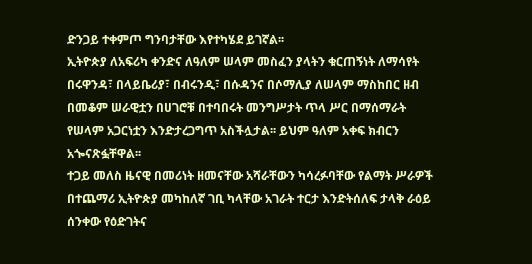ድንጋይ ተቀምጦ ግንባታቸው እየተካሄደ ይገኛል፡፡
ኢትዮጵያ ለአፍሪካ ቀንድና ለዓለም ሠላም መስፈን ያላትን ቁርጠኝነት ለማሳየት በሩዋንዳ፣ በላይቤሪያ፣ በብሩንዲ፣ በሱዳንና በሶማሊያ ለሠላም ማስከበር ዘብ በመቆም ሠራዊቷን በሀገሮቹ በተባበሩት መንግሥታት ጥላ ሥር በማሰማራት የሠላም አጋርነቷን እንድታረጋግጥ አስችሏታል፡፡ ይህም ዓለም አቀፍ ክብርን አጐናጽፏቸዋል፡፡
ተጋይ መለስ ዜናዊ በመሪነት ዘመናቸው አሻራቸውን ካሳረፉባቸው የልማት ሥራዎች በተጨማሪ ኢትዮጵያ መካከለኛ ገቢ ካላቸው አገራት ተርታ እንድትሰለፍ ታላቅ ራዕይ ሰንቀው የዕድገትና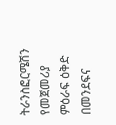ትራንስፎርሜሽን የመጀመሪያ ምዕራፍ ዕቅድ በመንደፍና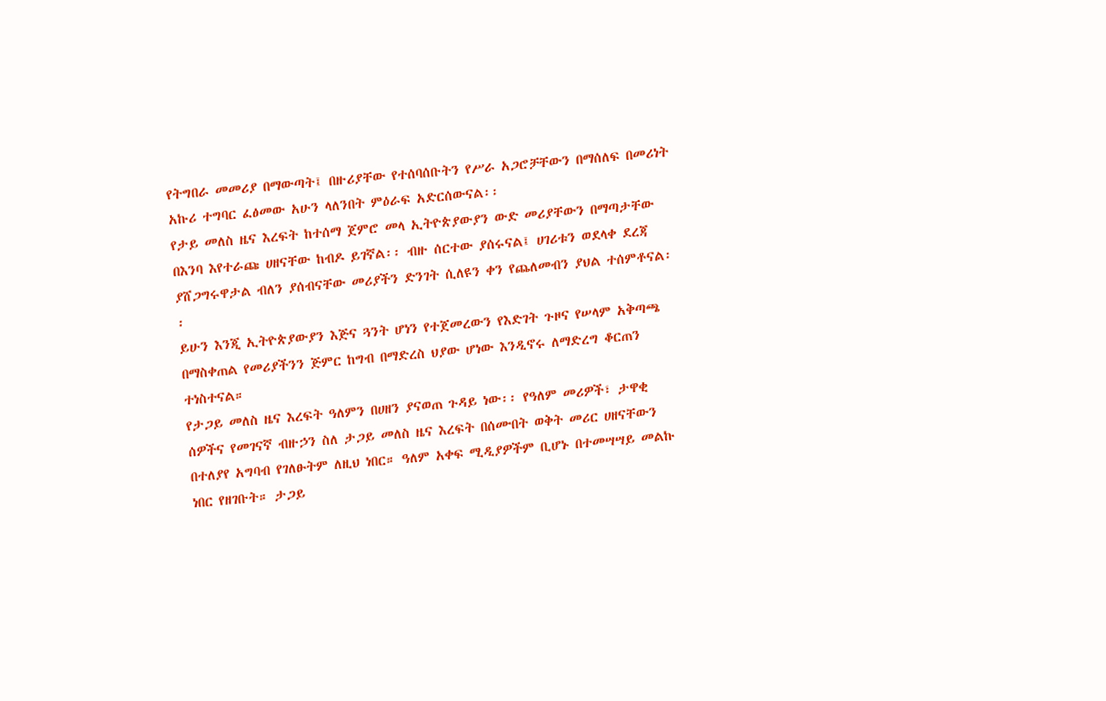የትግበራ መመሪያ በማውጣት፤ በዙሪያቸው የተሰባሰቡትን የሥራ አጋሮቻቸውን በማሰለፍ በመሪነት አኩሪ ተግባር ፈፅመው አሁን ላለንበት ምዕራፍ አድርሰውናል፡፡
የታይ መለስ ዜና እረፍት ከተሰማ ጀምሮ መላ ኢትዮጵያውያን ውድ መሪያቸውን በማጣታቸው በእንባ እየተራጩ ሀዘናቸው ከብዶ ይገኛል፡፡ ብዙ ሰርተው ያሰሩናል፤ ሀገሪቱን ወደላቀ ደረጃ ያሸጋግሩዋታል ብለን ያሰብናቸው መሪያችን ድንገት ሲለዩን ቀን የጨለመብን ያህል ተሰምቶናል፡፡
ይሁን እንጂ ኢትዮጵያውያን እጅና ጓንት ሆነን የተጀመረውን የእድገት ጉዞና የሠላም አቅጣጫ በማስቀጠል የመሪያችንን ጅምር ከግብ በማድረስ ህያው ሆነው እንዲኖሩ ለማድረግ ቆርጠን ተነስተናል።
የታጋይ መለስ ዜና እረፍት ዓለምን በሀዘን ያናወጠ ጉዳይ ነው፡፡ የዓለም መሪዎች፣ ታዋቂ ሰዎችና የመገናኛ ብዙኃን ስለ ታጋይ መለስ ዜና እረፍት በሰሙበት ወቅት መሪር ሀዘናቸውን በተለያየ አግባብ የገለፁትም ለዚህ ነበር። ዓለም አቀፍ ሚዲያዎችም ቢሆኑ በተመሣሣይ መልኩ ነበር የዘገቡት። ታጋይ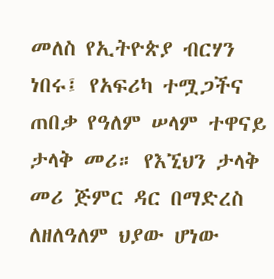መለስ የኢትዮጵያ ብርሃን ነበሩ፤ የአፍሪካ ተሟጋችና ጠበቃ የዓለም ሠላም ተዋናይ ታላቅ መሪ። የእኚህን ታላቅ መሪ ጅምር ዳር በማድረስ ለዘለዓለም ህያው ሆነው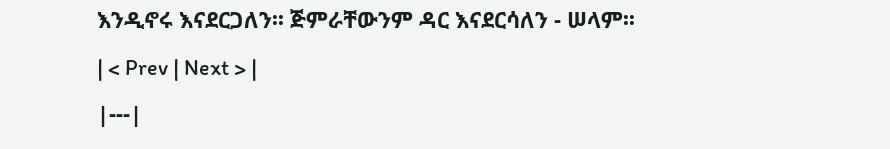እንዲኖሩ እናደርጋለን፡፡ ጅምራቸውንም ዳር እናደርሳለን - ሠላም፡፡
| < Prev | Next > |
|---|